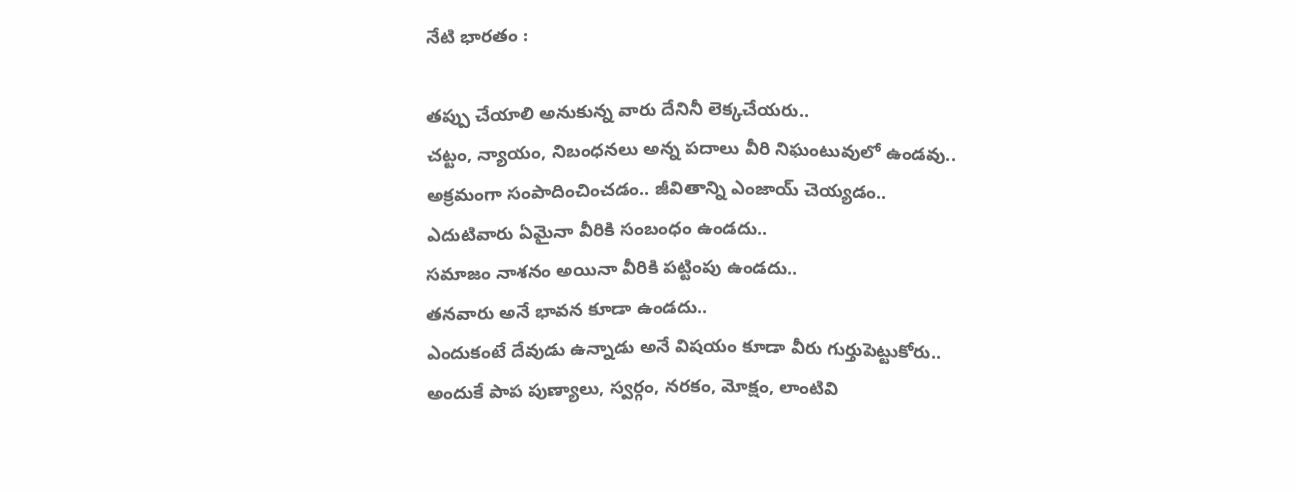నేటి భారతం :

తప్పు చేయాలి అనుకున్న వారు దేనినీ లెక్కచేయరు..
చట్టం, న్యాయం, నిబంధనలు అన్న పదాలు వీరి నిఘంటువులో ఉండవు..
అక్రమంగా సంపాదించించడం.. జీవితాన్ని ఎంజాయ్ చెయ్యడం..
ఎదుటివారు ఏమైనా వీరికి సంబంధం ఉండదు..
సమాజం నాశనం అయినా వీరికి పట్టింపు ఉండదు..
తనవారు అనే భావన కూడా ఉండదు..
ఎందుకంటే దేవుడు ఉన్నాడు అనే విషయం కూడా వీరు గుర్తుపెట్టుకోరు..
అందుకే పాప పుణ్యాలు, స్వర్గం, నరకం, మోక్షం, లాంటివి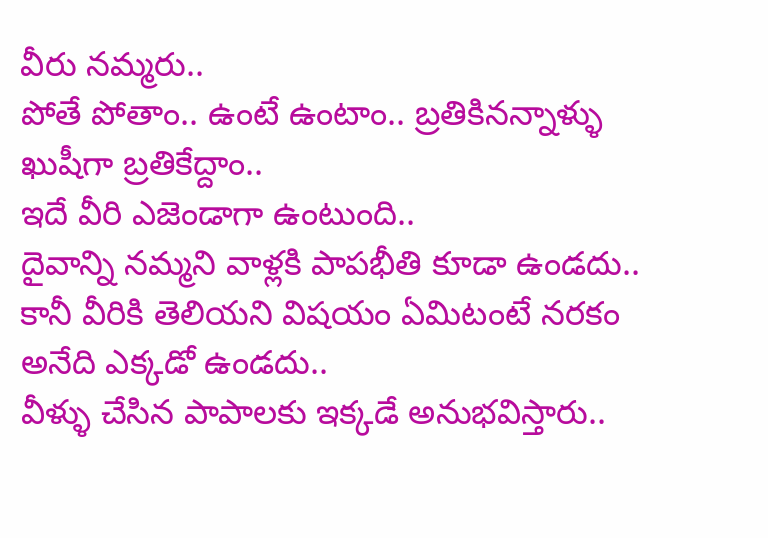వీరు నమ్మరు..
పోతే పోతాం.. ఉంటే ఉంటాం.. బ్రతికినన్నాళ్ళు ఖుషీగా బ్రతికేద్దాం..
ఇదే వీరి ఎజెండాగా ఉంటుంది..
దైవాన్ని నమ్మని వాళ్లకి పాపభీతి కూడా ఉండదు..
కానీ వీరికి తెలియని విషయం ఏమిటంటే నరకం అనేది ఎక్కడో ఉండదు..
వీళ్ళు చేసిన పాపాలకు ఇక్కడే అనుభవిస్తారు..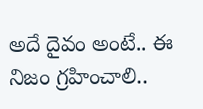అదే దైవం అంటే.. ఈ నిజం గ్రహించాలి..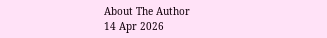About The Author
14 Apr 2026